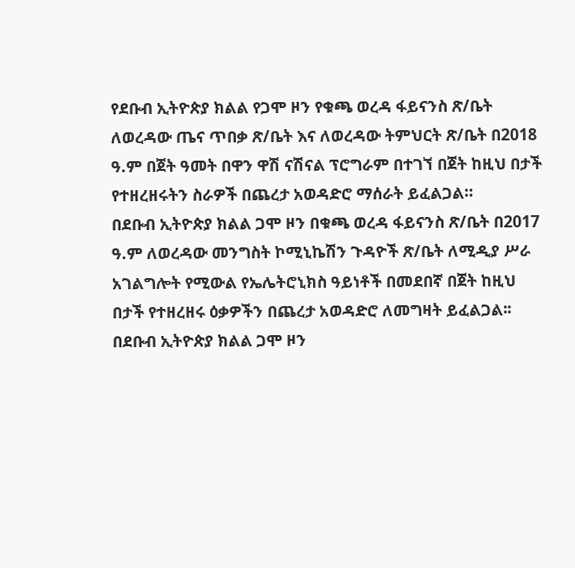የደቡብ ኢትዮጵያ ክልል የጋሞ ዞን የቁጫ ወረዳ ፋይናንስ ጽ/ቤት ለወረዳው ጤና ጥበቃ ጽ/ቤት እና ለወረዳው ትምህርት ጽ/ቤት በ2018 ዓ.ም በጀት ዓመት በዋን ዋሽ ናሽናል ፕሮግራም በተገኘ በጀት ከዚህ በታች የተዘረዘሩትን ስራዎች በጨረታ አወዳድሮ ማሰራት ይፈልጋል።
በደቡብ ኢትዮጵያ ክልል ጋሞ ዞን በቁጫ ወረዳ ፋይናንስ ጽ/ቤት በ2017 ዓ.ም ለወረዳው መንግስት ኮሚኒኬሽን ጉዳዮች ጽ/ቤት ለሚዲያ ሥራ አገልግሎት የሚውል የኤሌትሮኒክስ ዓይነቶች በመደበኛ በጀት ከዚህ በታች የተዘረዘሩ ዕቃዎችን በጨረታ አወዳድሮ ለመግዛት ይፈልጋል፡፡
በደቡብ ኢትዮጵያ ክልል ጋሞ ዞን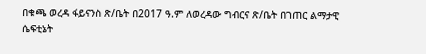በቁጫ ወረዳ ፋይናንስ ጽ/ቤት በ2017 ዓ.ም ለወረዳው ግብርና ጽ/ቤት በገጠር ልማታዊ ሴፍቲኔት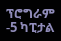ፕሮግራም -5 ካፒታል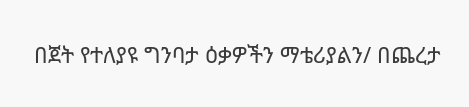በጀት የተለያዩ ግንባታ ዕቃዎችን ማቴሪያልን/ በጨረታ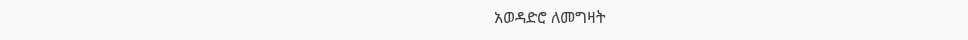አወዳድሮ ለመግዛት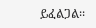ይፈልጋል፡፡